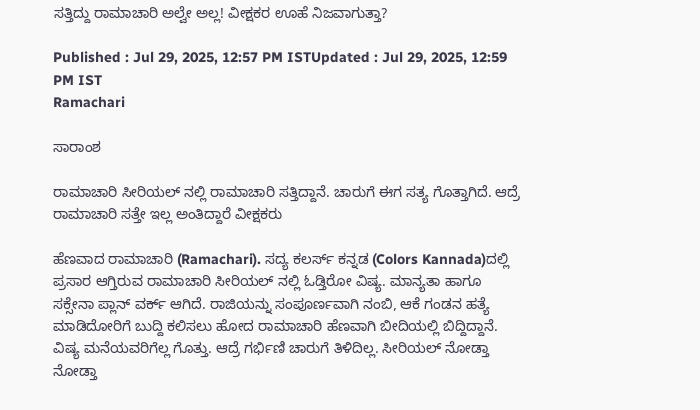ಸತ್ತಿದ್ದು ರಾಮಾಚಾರಿ ಅಲ್ವೇ ಅಲ್ಲ! ವೀಕ್ಷಕರ ಊಹೆ ನಿಜವಾಗುತ್ತಾ?

Published : Jul 29, 2025, 12:57 PM ISTUpdated : Jul 29, 2025, 12:59 PM IST
Ramachari

ಸಾರಾಂಶ

ರಾಮಾಚಾರಿ ಸೀರಿಯಲ್ ನಲ್ಲಿ ರಾಮಾಚಾರಿ ಸತ್ತಿದ್ದಾನೆ. ಚಾರುಗೆ ಈಗ ಸತ್ಯ ಗೊತ್ತಾಗಿದೆ. ಆದ್ರೆ ರಾಮಾಚಾರಿ ಸತ್ತೇ ಇಲ್ಲ ಅಂತಿದ್ದಾರೆ ವೀಕ್ಷಕರು

ಹೆಣವಾದ ರಾಮಾಚಾರಿ (Ramachari). ಸದ್ಯ ಕಲರ್ಸ್ ಕನ್ನಡ (Colors Kannada)ದಲ್ಲಿ ಪ್ರಸಾರ ಆಗ್ತಿರುವ ರಾಮಾಚಾರಿ ಸೀರಿಯಲ್ ನಲ್ಲಿ ಓಡ್ತಿರೋ ವಿಷ್ಯ. ಮಾನ್ಯತಾ ಹಾಗೂ ಸಕ್ಸೇನಾ ಪ್ಲಾನ್ ವರ್ಕ್ ಆಗಿದೆ. ರಾಜಿಯನ್ನು ಸಂಪೂರ್ಣವಾಗಿ ನಂಬಿ, ಆಕೆ ಗಂಡನ ಹತ್ಯೆ ಮಾಡಿದೋರಿಗೆ ಬುದ್ದಿ ಕಲಿಸಲು ಹೋದ ರಾಮಾಚಾರಿ ಹೆಣವಾಗಿ ಬೀದಿಯಲ್ಲಿ ಬಿದ್ದಿದ್ದಾನೆ. ವಿಷ್ಯ ಮನೆಯವರಿಗೆಲ್ಲ ಗೊತ್ತು. ಆದ್ರೆ ಗರ್ಭಿಣಿ ಚಾರುಗೆ ತಿಳಿದಿಲ್ಲ. ಸೀರಿಯಲ್ ನೋಡ್ತಾ ನೋಡ್ತಾ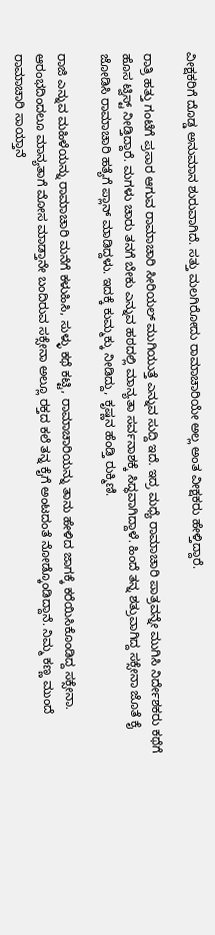ವೀಕ್ಷಕರಿಗೆ ದೊಡ್ಡ ಅನುಮಾನ ಶುರುವಾಗಿದೆ. ಸತ್ತು ಮಲಗಿರೋದು ರಾಮಾಚಾರಿಯೇ ಅಲ್ಲ ಅಂತ ವೀಕ್ಷಕರು ಹೇಳ್ತಿದ್ದಾರೆ.

ರಾತ್ರಿ ಹತ್ತು ಗಂಟೆಗೆ ಪ್ರಸಾರ ಆಗುವ ರಾಮಾಚಾರಿ ಸೀರಿಯಲ್ ಮುಗಿಯುತ್ತೆ ಎನ್ನುವ ಸುದ್ದಿ ಇದೆ. ಇದ್ರ ಮಧ್ಯೆ ರಾಮಾಚಾರಿ ಪಾತ್ರವನ್ನೇ ಮುಗಿಸಿ ನಿರ್ದೇಶಕರು ಕಥೆಗೆ ಹೊಸ ಟ್ವಿಸ್ಟ್ ನೀಡ್ತಿದ್ದಾರೆ. ಮಗಳು ಚಾರು ತನಗೆ ಬೇಕು ಎನ್ನುವ ಹಠದಲ್ಲಿ ಮಾನ್ಯತಾ ಸರ್ವನಾಶಕ್ಕೆ ಸಿದ್ಧವಾಗಿದ್ದಾಳೆ. ಹಿಂದೆ ತನ್ನ ಶತ್ರುವಾಗಿದ್ದ ಸಕ್ಸೇನಾ ಜೊತೆ ಕೈ ಜೋಡಿಸಿ ರಾಮಾಚಾರಿ ಹತ್ಯೆಗೆ ಪ್ಲಾನ್ ಮಾಡಿದ್ದಳು. ಇದಕ್ಕೆ ಕುಮ್ಮಕ್ಕು ನೀಡಿದ್ದು, ಕೃಷ್ಣನ ಹೆಂಡ್ತಿ ರುಕ್ಮಿಣಿ.

ರಾಜಿ ಎನ್ನುವ ಮಹಿಳೆಯನ್ನು ರಾಮಾಚಾರಿ ಮನೆಗೆ ಕಳುಹಿಸಿ, ಸುಳ್ಳು ಕಥೆ ಕಟ್ಟಿ, ರಾಮಾಚಾರಿಯನ್ನು ತಾನು ಹೇಳಿದ ಜಾಗಕ್ಕೆ ಕರೆಯಿಸಿಕೊಂಡಿದ್ದ ಸಕ್ಸೇನಾ. ಆರಂಭದಿಂದಲೂ ಮಾನ್ಯತಾಗೆ ಮೋಸ ಮಾಡ್ತಾನೇ ಬಂದಿರುವ ಸಕ್ಸೇನಾ ಅಲ್ಲೂ ರಕ್ತದ ಕಲೆ ತನ್ನ ಕೈಗೆ ಅಂಟದಂತೆ ನೋಡ್ಕೊಂಡಿದ್ದಾನೆ. ನಿಮ್ಮ ಕಣ್ಣ ಮುಂದೆ ರಾಮಾಚಾರಿ ಸಾಯ್ತಾನೆ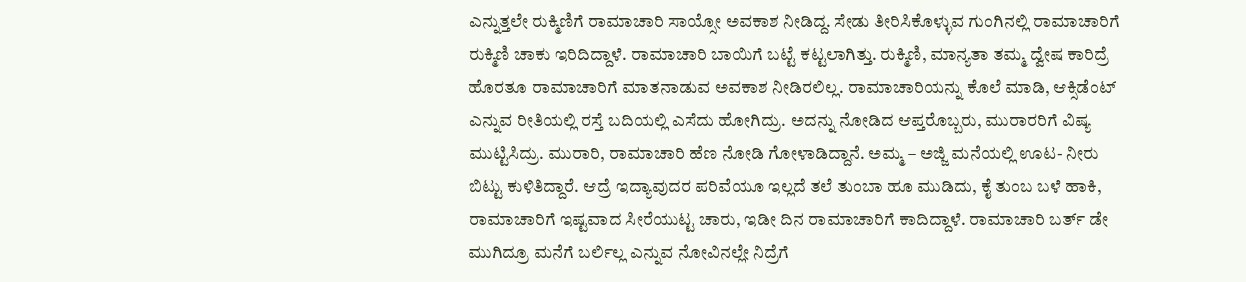ಎನ್ನುತ್ತಲೇ ರುಕ್ಮಿಣಿಗೆ ರಾಮಾಚಾರಿ ಸಾಯ್ಸೋ ಅವಕಾಶ ನೀಡಿದ್ದ. ಸೇಡು ತೀರಿಸಿಕೊಳ್ಳುವ ಗುಂಗಿನಲ್ಲಿ ರಾಮಾಚಾರಿಗೆ ರುಕ್ಮಿಣಿ ಚಾಕು ಇರಿದಿದ್ದಾಳೆ. ರಾಮಾಚಾರಿ ಬಾಯಿಗೆ ಬಟ್ಟೆ ಕಟ್ಟಲಾಗಿತ್ತು. ರುಕ್ಮಿಣಿ, ಮಾನ್ಯತಾ ತಮ್ಮ ದ್ವೇಷ ಕಾರಿದ್ರೆ ಹೊರತೂ ರಾಮಾಚಾರಿಗೆ ಮಾತನಾಡುವ ಅವಕಾಶ ನೀಡಿರಲಿಲ್ಲ. ರಾಮಾಚಾರಿಯನ್ನು ಕೊಲೆ ಮಾಡಿ, ಆಕ್ಸಿಡೆಂಟ್ ಎನ್ನುವ ರೀತಿಯಲ್ಲಿ ರಸ್ತೆ ಬದಿಯಲ್ಲಿ ಎಸೆದು ಹೋಗಿದ್ರು. ಅದನ್ನು ನೋಡಿದ ಆಪ್ತರೊಬ್ಬರು, ಮುರಾರರಿಗೆ ವಿಷ್ಯ ಮುಟ್ಟಿಸಿದ್ರು. ಮುರಾರಿ, ರಾಮಾಚಾರಿ ಹೆಣ ನೋಡಿ ಗೋಳಾಡಿದ್ದಾನೆ. ಅಮ್ಮ – ಅಜ್ಜಿ ಮನೆಯಲ್ಲಿ ಊಟ- ನೀರು ಬಿಟ್ಟು ಕುಳಿತಿದ್ದಾರೆ. ಆದ್ರೆ ಇದ್ಯಾವುದರ ಪರಿವೆಯೂ ಇಲ್ಲದೆ ತಲೆ ತುಂಬಾ ಹೂ ಮುಡಿದು, ಕೈ ತುಂಬ ಬಳೆ ಹಾಕಿ, ರಾಮಾಚಾರಿಗೆ ಇಷ್ಟವಾದ ಸೀರೆಯುಟ್ಟ ಚಾರು, ಇಡೀ ದಿನ ರಾಮಾಚಾರಿಗೆ ಕಾದಿದ್ದಾಳೆ. ರಾಮಾಚಾರಿ ಬರ್ತ್ ಡೇ ಮುಗಿದ್ರೂ ಮನೆಗೆ ಬರ್ಲಿಲ್ಲ ಎನ್ನುವ ನೋವಿನಲ್ಲೇ ನಿದ್ರೆಗೆ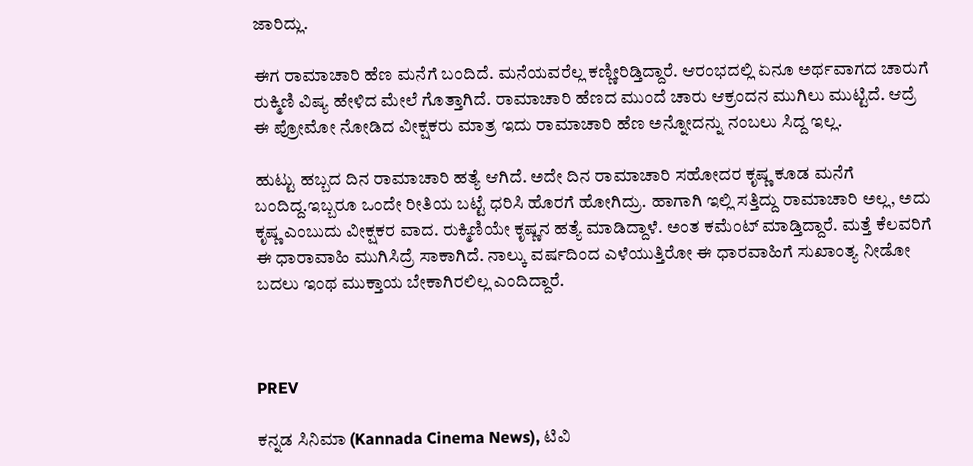ಜಾರಿದ್ಲು.

ಈಗ ರಾಮಾಚಾರಿ ಹೆಣ ಮನೆಗೆ ಬಂದಿದೆ. ಮನೆಯವರೆಲ್ಲ ಕಣ್ಣೀರಿಡ್ತಿದ್ದಾರೆ. ಆರಂಭದಲ್ಲಿ ಏನೂ ಅರ್ಥವಾಗದ ಚಾರುಗೆ ರುಕ್ಮಿಣಿ ವಿಷ್ಯ ಹೇಳಿದ ಮೇಲೆ ಗೊತ್ತಾಗಿದೆ. ರಾಮಾಚಾರಿ ಹೆಣದ ಮುಂದೆ ಚಾರು ಆಕ್ರಂದನ ಮುಗಿಲು ಮುಟ್ಟಿದೆ. ಆದ್ರೆ ಈ ಪ್ರೋಮೋ ನೋಡಿದ ವೀಕ್ಷಕರು ಮಾತ್ರ ಇದು ರಾಮಾಚಾರಿ ಹೆಣ ಅನ್ನೋದನ್ನು ನಂಬಲು ಸಿದ್ದ ಇಲ್ಲ.

ಹುಟ್ಟು ಹಬ್ಬದ ದಿನ ರಾಮಾಚಾರಿ ಹತ್ಯೆ ಆಗಿದೆ. ಅದೇ ದಿನ ರಾಮಾಚಾರಿ ಸಹೋದರ ಕೃಷ್ಣ ಕೂಡ ಮನೆಗೆ ಬಂದಿದ್ದ.ಇಬ್ಬರೂ ಒಂದೇ ರೀತಿಯ ಬಟ್ಟೆ ಧರಿಸಿ ಹೊರಗೆ ಹೋಗಿದ್ರು. ಹಾಗಾಗಿ ಇಲ್ಲಿ ಸತ್ತಿದ್ದು ರಾಮಾಚಾರಿ ಅಲ್ಲ, ಅದು ಕೃಷ್ಣ ಎಂಬುದು ವೀಕ್ಷಕರ ವಾದ. ರುಕ್ಮಿಣಿಯೇ ಕೃಷ್ಣನ ಹತ್ಯೆ ಮಾಡಿದ್ದಾಳೆ. ಅಂತ ಕಮೆಂಟ್ ಮಾಡ್ತಿದ್ದಾರೆ. ಮತ್ತೆ ಕೆಲವರಿಗೆ ಈ ಧಾರಾವಾಹಿ ಮುಗಿಸಿದ್ರೆ ಸಾಕಾಗಿದೆ. ನಾಲ್ಕು ವರ್ಷದಿಂದ ಎಳೆಯುತ್ತಿರೋ ಈ ಧಾರವಾಹಿಗೆ ಸುಖಾಂತ್ಯ ನೀಡೋ ಬದಲು ಇಂಥ ಮುಕ್ತಾಯ ಬೇಕಾಗಿರಲಿಲ್ಲ ಎಂದಿದ್ದಾರೆ.



PREV

ಕನ್ನಡ ಸಿನಿಮಾ (Kannada Cinema News), ಟಿವಿ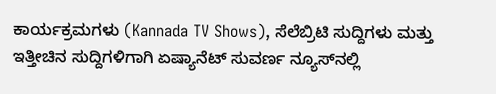ಕಾರ್ಯಕ್ರಮಗಳು (Kannada TV Shows), ಸೆಲೆಬ್ರಿಟಿ ಸುದ್ದಿಗಳು ಮತ್ತು ಇತ್ತೀಚಿನ ಸುದ್ದಿಗಳಿಗಾಗಿ ಏಷ್ಯಾನೆಟ್ ಸುವರ್ಣ ನ್ಯೂಸ್‌ನಲ್ಲಿ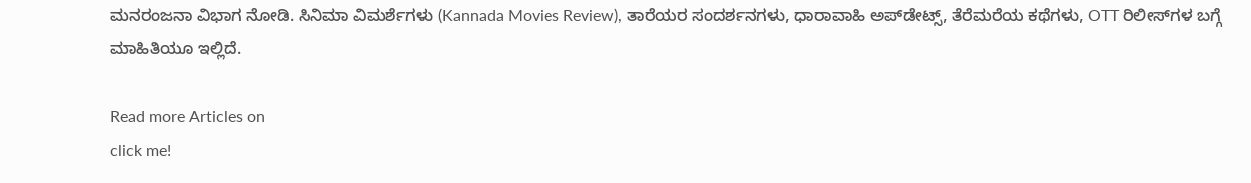ಮನರಂಜನಾ ವಿಭಾಗ ನೋಡಿ. ಸಿನಿಮಾ ವಿಮರ್ಶೆಗಳು (Kannada Movies Review), ತಾರೆಯರ ಸಂದರ್ಶನಗಳು, ಧಾರಾವಾಹಿ ಅಪ್‌ಡೇಟ್ಸ್‌, ತೆರೆಮರೆಯ ಕಥೆಗಳು, OTT ರಿಲೀಸ್‌ಗಳ ಬಗ್ಗೆ ಮಾಹಿತಿಯೂ ಇಲ್ಲಿದೆ.

Read more Articles on
click me!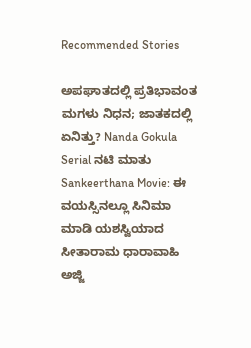Recommended Stories

ಅಪಘಾತದಲ್ಲಿ ಪ್ರತಿಭಾವಂತ ಮಗಳು ನಿಧನ; ಜಾತಕದಲ್ಲಿ ಏನಿತ್ತು? Nanda Gokula Serial ನಟಿ ಮಾತು
Sankeerthana Movie: ಈ ವಯಸ್ಸಿನಲ್ಲೂ ಸಿನಿಮಾ ಮಾಡಿ ಯಶಸ್ವಿಯಾದ ಸೀತಾರಾಮ ಧಾರಾವಾಹಿ ಅಜ್ಜಿ